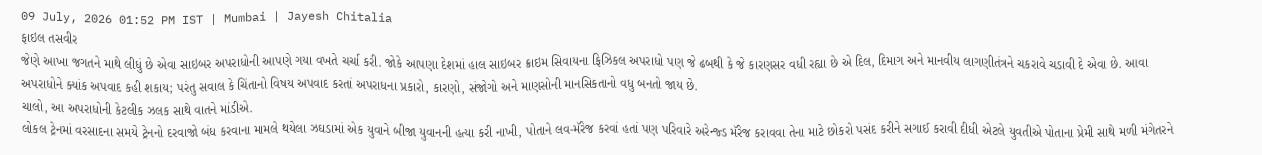09 July, 2026 01:52 PM IST | Mumbai | Jayesh Chitalia
ફાઇલ તસવીર
જેણે આખા જગતને માથે લીધું છે એવા સાઇબર અપરાધોની આપણે ગયા વખતે ચર્ચા કરી. જોકે આપણા દેશમાં હાલ સાઇબર ક્રાઇમ સિવાયના ફિઝિકલ અપરાધો પણ જે ઢબથી કે જે કારણસર વધી રહ્યા છે એ દિલ, દિમાગ અને માનવીય લાગણીતંત્રને ચકરાવે ચડાવી દે એવા છે. આવા અપરાધોને ક્યાંક અપવાદ કહી શકાય; પરંતુ સવાલ કે ચિંતાનો વિષય અપવાદ કરતાં અપરાધના પ્રકારો, કારણો, સંજોગો અને માણસોની માનસિકતાનો વધુ બનતો જાય છે.
ચાલો, આ અપરાધોની કેટલીક ઝલક સાથે વાતને માંડીએ.
લોકલ ટ્રેનમાં વરસાદના સમયે ટ્રેનનો દરવાજો બંધ કરવાના મામલે થયેલા ઝઘડામાં એક યુવાને બીજા યુવાનની હત્યા કરી નાખી, પોતાને લવ-મૅરેજ કરવાં હતાં પણ પરિવારે અરેન્જ્ડ મૅરેજ કરાવવા તેના માટે છોકરો પસંદ કરીને સગાઈ કરાવી દીધી એટલે યુવતીએ પોતાના પ્રેમી સાથે મળી મંગેતરને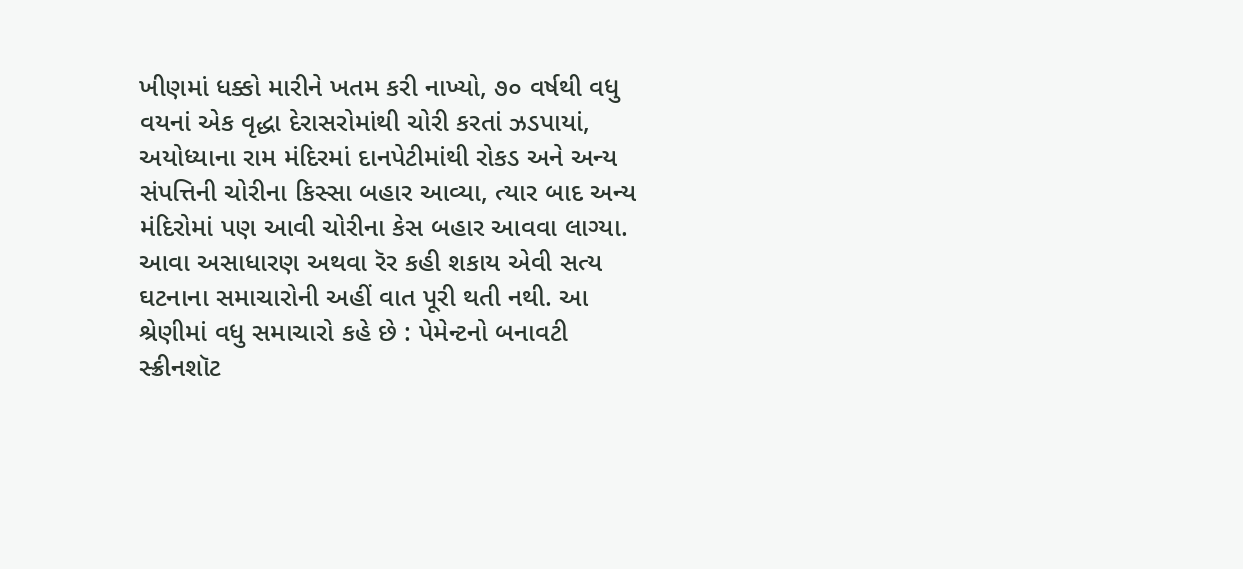ખીણમાં ધક્કો મારીને ખતમ કરી નાખ્યો, ૭૦ વર્ષથી વધુ વયનાં એક વૃદ્ધા દેરાસરોમાંથી ચોરી કરતાં ઝડપાયાં, અયોધ્યાના રામ મંદિરમાં દાનપેટીમાંથી રોકડ અને અન્ય સંપત્તિની ચોરીના કિસ્સા બહાર આવ્યા, ત્યાર બાદ અન્ય મંદિરોમાં પણ આવી ચોરીના કેસ બહાર આવવા લાગ્યા.
આવા અસાધારણ અથવા રૅર કહી શકાય એવી સત્ય ઘટનાના સમાચારોની અહીં વાત પૂરી થતી નથી. આ શ્રેણીમાં વધુ સમાચારો કહે છે : પેમેન્ટનો બનાવટી સ્ક્રીનશૉટ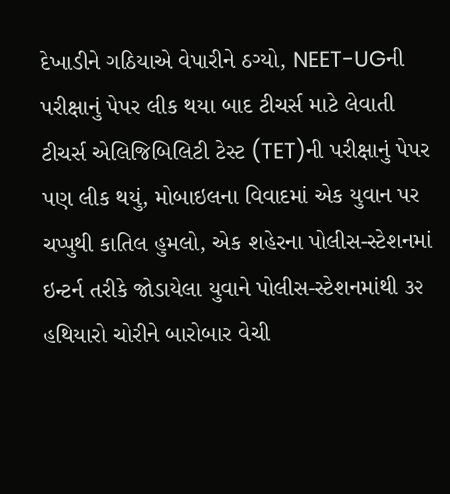દેખાડીને ગઠિયાએ વેપારીને ઠગ્યો, NEET-UGની પરીક્ષાનું પેપર લીક થયા બાદ ટીચર્સ માટે લેવાતી ટીચર્સ એલિજિબિલિટી ટેસ્ટ (TET)ની પરીક્ષાનું પેપર પણ લીક થયું, મોબાઇલના વિવાદમાં એક યુવાન પર ચપ્પુથી કાતિલ હુમલો, એક શહેરના પોલીસ-સ્ટેશનમાં ઇન્ટર્ન તરીકે જોડાયેલા યુવાને પોલીસ-સ્ટેશનમાંથી ૩૨ હથિયારો ચોરીને બારોબાર વેચી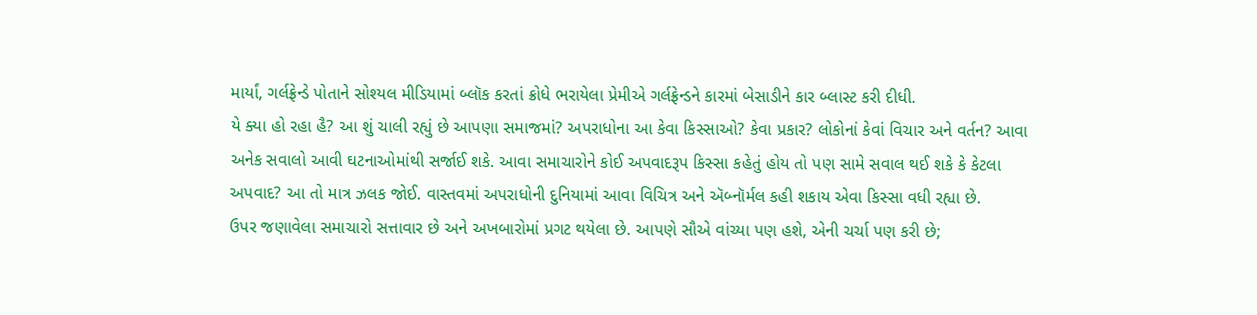માર્યાં, ગર્લફ્રેન્ડે પોતાને સોશ્યલ મીડિયામાં બ્લૉક કરતાં ક્રોધે ભરાયેલા પ્રેમીએ ગર્લફ્રેન્ડને કારમાં બેસાડીને કાર બ્લાસ્ટ કરી દીધી.
યે ક્યા હો રહા હૈ? આ શું ચાલી રહ્યું છે આપણા સમાજમાં? અપરાધોના આ કેવા કિસ્સાઓ? કેવા પ્રકાર? લોકોનાં કેવાં વિચાર અને વર્તન? આવા અનેક સવાલો આવી ઘટનાઓમાંથી સર્જાઈ શકે. આવા સમાચારોને કોઈ અપવાદરૂપ કિસ્સા કહેતું હોય તો પણ સામે સવાલ થઈ શકે કે કેટલા અપવાદ? આ તો માત્ર ઝલક જોઈ. વાસ્તવમાં અપરાધોની દુનિયામાં આવા વિચિત્ર અને ઍબ્નૉર્મલ કહી શકાય એવા કિસ્સા વધી રહ્યા છે.
ઉપર જણાવેલા સમાચારો સત્તાવાર છે અને અખબારોમાં પ્રગટ થયેલા છે. આપણે સૌએ વાંચ્યા પણ હશે, એની ચર્ચા પણ કરી છે;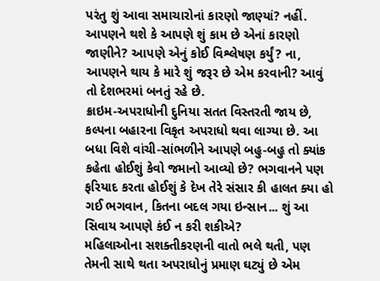પરંતુ શું આવા સમાચારોનાં કારણો જાણ્યાં? નહીં. આપણને થશે કે આપણે શું કામ છે એનાં કારણો જાણીને? આપણે એનું કોઈ વિશ્લેષણ કર્યું? ના, આપણને થાય કે મારે શું જરૂર છે એમ કરવાની? આવું તો દેશભરમાં બનતું રહે છે.
ક્રાઇમ-અપરાધોની દુનિયા સતત વિસ્તરતી જાય છે, કલ્પના બહારના વિકૃત અપરાધો થવા લાગ્યા છે. આ બધા વિશે વાંચી-સાંભળીને આપણે બહુ-બહુ તો ક્યાંક કહેતા હોઈશું કેવો જમાનો આવ્યો છે? ભગવાનને પણ ફરિયાદ કરતા હોઈશું કે દેખ તેરે સંસાર કી હાલત ક્યા હો ગઈ ભગવાન, કિતના બદલ ગયા ઇન્સાન... શું આ સિવાય આપણે કંઈ ન કરી શકીએ?
મહિલાઓના સશક્તીકરણની વાતો ભલે થતી, પણ તેમની સાથે થતા અપરાધોનું પ્રમાણ ઘટ્યું છે એમ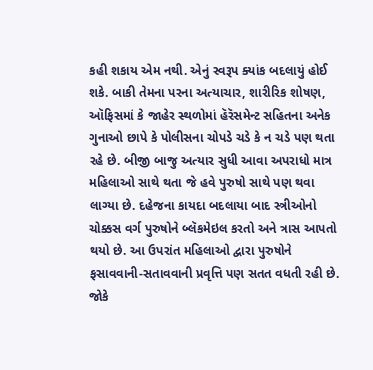કહી શકાય એમ નથી. એનું સ્વરૂપ ક્યાંક બદલાયું હોઈ શકે. બાકી તેમના પરના અત્યાચાર, શારીરિક શોષણ, ઑફિસમાં કે જાહેર સ્થળોમાં હૅરૅસમેન્ટ સહિતના અનેક ગુનાઓ છાપે કે પોલીસના ચોપડે ચડે કે ન ચડે પણ થતા રહે છે. બીજી બાજુ અત્યાર સુધી આવા અપરાધો માત્ર મહિલાઓ સાથે થતા જે હવે પુરુષો સાથે પણ થવા લાગ્યા છે. દહેજના કાયદા બદલાયા બાદ સ્ત્રીઓનો ચોક્કસ વર્ગ પુરુષોને બ્લૅકમેઇલ કરતો અને ત્રાસ આપતો થયો છે. આ ઉપરાંત મહિલાઓ દ્વારા પુરુષોને ફસાવવાની-સતાવવાની પ્રવૃત્તિ પણ સતત વધતી રહી છે. જોકે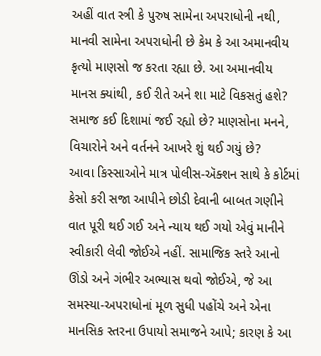અહીં વાત સ્ત્રી કે પુરુષ સામેના અપરાધોની નથી, માનવી સામેના અપરાધોની છે કેમ કે આ અમાનવીય કૃત્યો માણસો જ કરતા રહ્યા છે. આ અમાનવીય માનસ ક્યાંથી, કઈ રીતે અને શા માટે વિકસતું હશે? સમાજ કઈ દિશામાં જઈ રહ્યો છે? માણસોના મનને, વિચારોને અને વર્તનને આખરે શું થઈ ગયું છે?
આવા કિસ્સાઓને માત્ર પોલીસ-ઍક્શન સાથે કે કોર્ટમાં કેસો કરી સજા આપીને છોડી દેવાની બાબત ગણીને વાત પૂરી થઈ ગઈ અને ન્યાય થઈ ગયો એવું માનીને સ્વીકારી લેવી જોઈએ નહીં. સામાજિક સ્તરે આનો ઊંડો અને ગંભીર અભ્યાસ થવો જોઈએ, જે આ સમસ્યા-અપરાધોનાં મૂળ સુધી પહોંચે અને એના માનસિક સ્તરના ઉપાયો સમાજને આપે; કારણ કે આ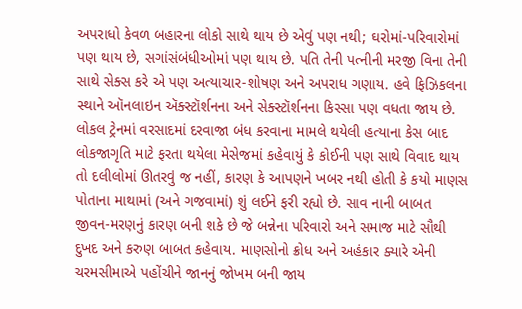અપરાધો કેવળ બહારના લોકો સાથે થાય છે એવું પણ નથી; ઘરોમાં-પરિવારોમાં પણ થાય છે, સગાંસંબંધીઓમાં પણ થાય છે. પતિ તેની પત્નીની મરજી વિના તેની સાથે સેક્સ કરે એ પણ અત્યાચાર-શોષણ અને અપરાધ ગણાય. હવે ફિઝિકલના સ્થાને ઑનલાઇન ઍક્સ્ટૉર્શનના અને સેક્સ્ટૉર્શનના કિસ્સા પણ વધતા જાય છે.
લોકલ ટ્રેનમાં વરસાદમાં દરવાજા બંધ કરવાના મામલે થયેલી હત્યાના કેસ બાદ લોકજાગૃતિ માટે ફરતા થયેલા મેસેજમાં કહેવાયું કે કોઈની પણ સાથે વિવાદ થાય તો દલીલોમાં ઊતરવું જ નહીં, કારણ કે આપણને ખબર નથી હોતી કે કયો માણસ પોતાના માથામાં (અને ગજવામાં) શું લઈને ફરી રહ્યો છે. સાવ નાની બાબત જીવન-મરણનું કારણ બની શકે છે જે બન્નેના પરિવારો અને સમાજ માટે સૌથી દુખદ અને કરુણ બાબત કહેવાય. માણસોનો ક્રોધ અને અહંકાર ક્યારે એની ચરમસીમાએ પહોંચીને જાનનું જોખમ બની જાય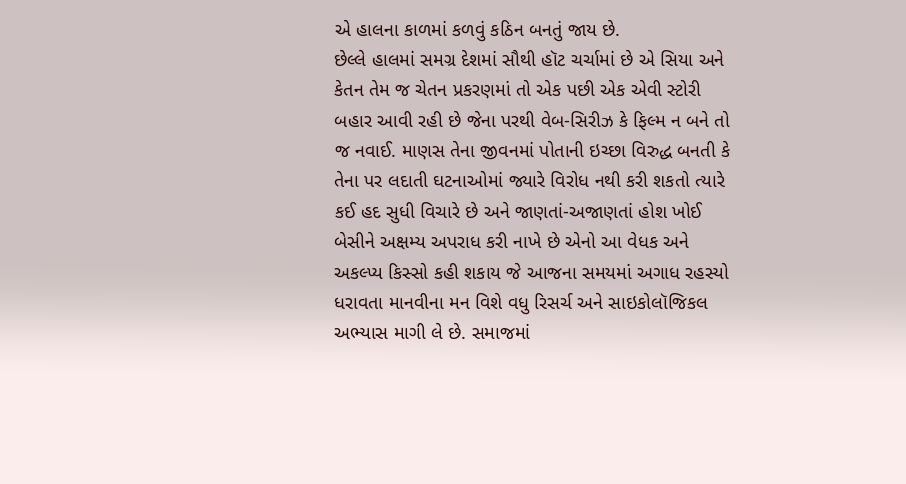એ હાલના કાળમાં કળવું કઠિન બનતું જાય છે.
છેલ્લે હાલમાં સમગ્ર દેશમાં સૌથી હૉટ ચર્ચામાં છે એ સિયા અને કેતન તેમ જ ચેતન પ્રકરણમાં તો એક પછી એક એવી સ્ટોરી બહાર આવી રહી છે જેના પરથી વેબ-સિરીઝ કે ફિલ્મ ન બને તો જ નવાઈ. માણસ તેના જીવનમાં પોતાની ઇચ્છા વિરુદ્ધ બનતી કે તેના પર લદાતી ઘટનાઓમાં જ્યારે વિરોધ નથી કરી શકતો ત્યારે કઈ હદ સુધી વિચારે છે અને જાણતાં-અજાણતાં હોશ ખોઈ બેસીને અક્ષમ્ય અપરાધ કરી નાખે છે એનો આ વેધક અને અકલ્પ્ય કિસ્સો કહી શકાય જે આજના સમયમાં અગાધ રહસ્યો ધરાવતા માનવીના મન વિશે વધુ રિસર્ચ અને સાઇકોલૉજિકલ અભ્યાસ માગી લે છે. સમાજમાં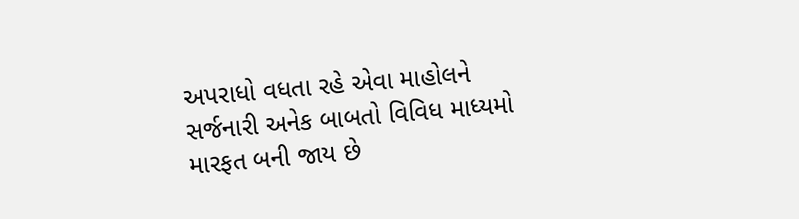અપરાધો વધતા રહે એવા માહોલને સર્જનારી અનેક બાબતો વિવિધ માધ્યમો મારફત બની જાય છે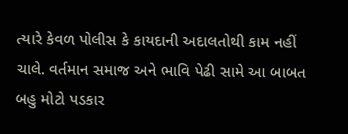ત્યારે કેવળ પોલીસ કે કાયદાની અદાલતોથી કામ નહીં ચાલે. વર્તમાન સમાજ અને ભાવિ પેઢી સામે આ બાબત બહુ મોટો પડકાર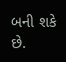બની શકે છે.